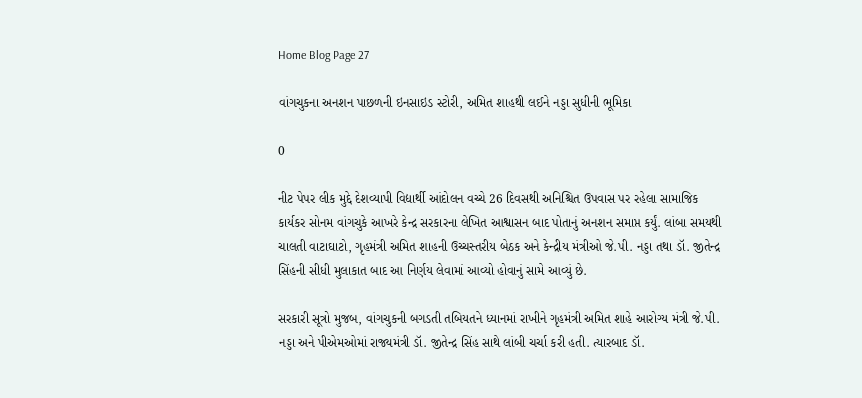Home Blog Page 27

વાંગચુકના અનશન પાછળની ઇનસાઇડ સ્ટોરી, અમિત શાહથી લઈને નડ્ડા સુધીની ભૂમિકા

0

નીટ પેપર લીક મુદ્દે દેશવ્યાપી વિદ્યાર્થી આંદોલન વચ્ચે 26 દિવસથી અનિશ્ચિત ઉપવાસ પર રહેલા સામાજિક કાર્યકર સોનમ વાંગચુકે આખરે કેન્દ્ર સરકારના લેખિત આશ્વાસન બાદ પોતાનું અનશન સમાપ્ત કર્યું. લાંબા સમયથી ચાલતી વાટાઘાટો, ગૃહમંત્રી અમિત શાહની ઉચ્ચસ્તરીય બેઠક અને કેન્દ્રીય મંત્રીઓ જે.પી. નડ્ડા તથા ડૉ. જીતેન્દ્ર સિંહની સીધી મુલાકાત બાદ આ નિર્ણય લેવામાં આવ્યો હોવાનું સામે આવ્યું છે.

સરકારી સૂત્રો મુજબ, વાંગચુકની બગડતી તબિયતને ધ્યાનમાં રાખીને ગૃહમંત્રી અમિત શાહે આરોગ્ય મંત્રી જે.પી. નડ્ડા અને પીએમઓમાં રાજ્યમંત્રી ડૉ. જીતેન્દ્ર સિંહ સાથે લાંબી ચર્ચા કરી હતી. ત્યારબાદ ડૉ.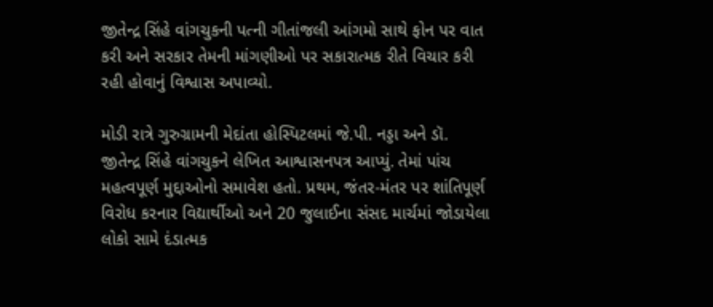જીતેન્દ્ર સિંહે વાંગચુકની પત્ની ગીતાંજલી આંગમો સાથે ફોન પર વાત કરી અને સરકાર તેમની માંગણીઓ પર સકારાત્મક રીતે વિચાર કરી રહી હોવાનું વિશ્વાસ અપાવ્યો.

મોડી રાત્રે ગુરુગ્રામની મેદાંતા હોસ્પિટલમાં જે.પી. નડ્ડા અને ડૉ. જીતેન્દ્ર સિંહે વાંગચુકને લેખિત આશ્વાસનપત્ર આપ્યું. તેમાં પાંચ મહત્વપૂર્ણ મુદ્દાઓનો સમાવેશ હતો. પ્રથમ, જંતર-મંતર પર શાંતિપૂર્ણ વિરોધ કરનાર વિદ્યાર્થીઓ અને 20 જુલાઈના સંસદ માર્ચમાં જોડાયેલા લોકો સામે દંડાત્મક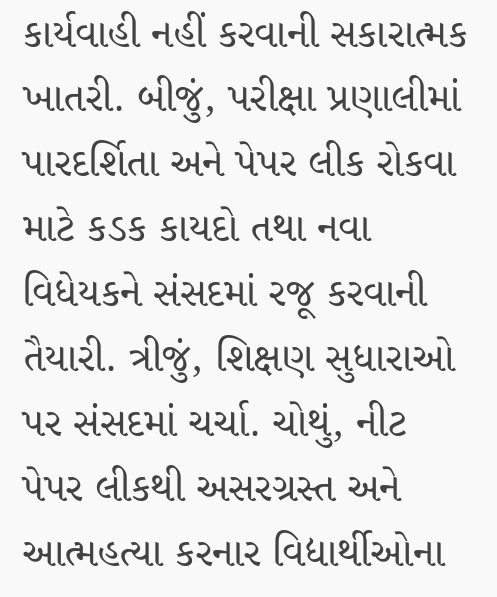કાર્યવાહી નહીં કરવાની સકારાત્મક ખાતરી. બીજું, પરીક્ષા પ્રણાલીમાં પારદર્શિતા અને પેપર લીક રોકવા માટે કડક કાયદો તથા નવા વિધેયકને સંસદમાં રજૂ કરવાની તૈયારી. ત્રીજું, શિક્ષણ સુધારાઓ પર સંસદમાં ચર્ચા. ચોથું, નીટ પેપર લીકથી અસરગ્રસ્ત અને આત્મહત્યા કરનાર વિદ્યાર્થીઓના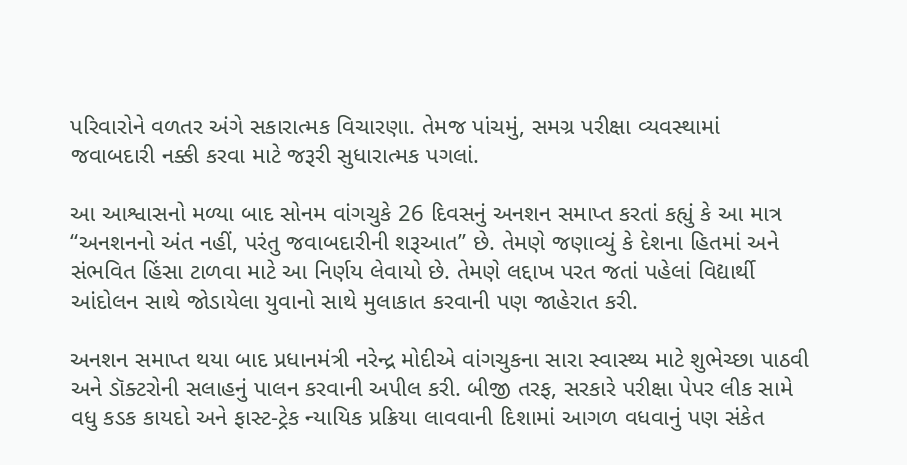પરિવારોને વળતર અંગે સકારાત્મક વિચારણા. તેમજ પાંચમું, સમગ્ર પરીક્ષા વ્યવસ્થામાં જવાબદારી નક્કી કરવા માટે જરૂરી સુધારાત્મક પગલાં.

આ આશ્વાસનો મળ્યા બાદ સોનમ વાંગચુકે 26 દિવસનું અનશન સમાપ્ત કરતાં કહ્યું કે આ માત્ર “અનશનનો અંત નહીં, પરંતુ જવાબદારીની શરૂઆત” છે. તેમણે જણાવ્યું કે દેશના હિતમાં અને સંભવિત હિંસા ટાળવા માટે આ નિર્ણય લેવાયો છે. તેમણે લદ્દાખ પરત જતાં પહેલાં વિદ્યાર્થી આંદોલન સાથે જોડાયેલા યુવાનો સાથે મુલાકાત કરવાની પણ જાહેરાત કરી.

અનશન સમાપ્ત થયા બાદ પ્રધાનમંત્રી નરેન્દ્ર મોદીએ વાંગચુકના સારા સ્વાસ્થ્ય માટે શુભેચ્છા પાઠવી અને ડૉક્ટરોની સલાહનું પાલન કરવાની અપીલ કરી. બીજી તરફ, સરકારે પરીક્ષા પેપર લીક સામે વધુ કડક કાયદો અને ફાસ્ટ-ટ્રેક ન્યાયિક પ્રક્રિયા લાવવાની દિશામાં આગળ વધવાનું પણ સંકેત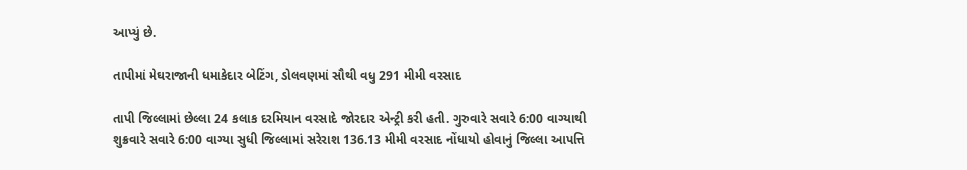આપ્યું છે.

તાપીમાં મેઘરાજાની ધમાકેદાર બેટિંગ, ડોલવણમાં સૌથી વધુ 291 મીમી વરસાદ

તાપી જિલ્લામાં છેલ્લા 24 કલાક દરમિયાન વરસાદે જોરદાર એન્ટ્રી કરી હતી. ગુરુવારે સવારે 6:00 વાગ્યાથી શુક્રવારે સવારે 6:00 વાગ્યા સુધી જિલ્લામાં સરેરાશ 136.13 મીમી વરસાદ નોંધાયો હોવાનું જિલ્લા આપત્તિ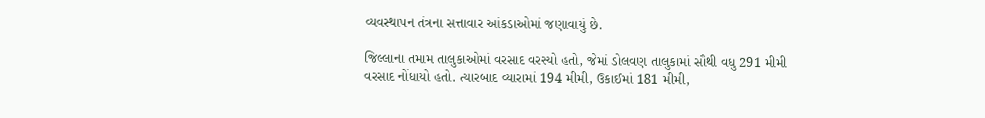વ્યવસ્થાપન તંત્રના સત્તાવાર આંકડાઓમાં જણાવાયું છે.

જિલ્લાના તમામ તાલુકાઓમાં વરસાદ વરસ્યો હતો, જેમાં ડોલવણ તાલુકામાં સૌથી વધુ 291 મીમી વરસાદ નોંધાયો હતો. ત્યારબાદ વ્યારામાં 194 મીમી, ઉકાઈમાં 181 મીમી,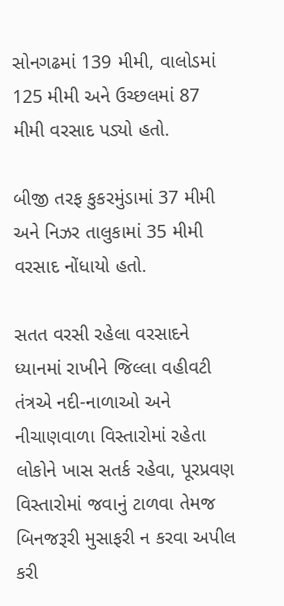સોનગઢમાં 139 મીમી, વાલોડમાં 125 મીમી અને ઉચ્છલમાં 87 મીમી વરસાદ પડ્યો હતો.

બીજી તરફ કુકરમુંડામાં 37 મીમી અને નિઝર તાલુકામાં 35 મીમી વરસાદ નોંધાયો હતો.

સતત વરસી રહેલા વરસાદને ધ્યાનમાં રાખીને જિલ્લા વહીવટી તંત્રએ નદી-નાળાઓ અને નીચાણવાળા વિસ્તારોમાં રહેતા લોકોને ખાસ સતર્ક રહેવા, પૂરપ્રવણ વિસ્તારોમાં જવાનું ટાળવા તેમજ બિનજરૂરી મુસાફરી ન કરવા અપીલ કરી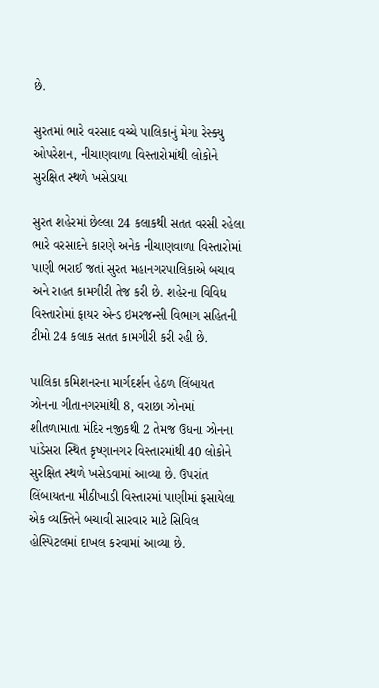છે.

સુરતમાં ભારે વરસાદ વચ્ચે પાલિકાનું મેગા રેસ્ક્યુ ઓપરેશન, નીચાણવાળા વિસ્તારોમાંથી લોકોને સુરક્ષિત સ્થળે ખસેડાયા

સુરત શહેરમાં છેલ્લા 24 કલાકથી સતત વરસી રહેલા ભારે વરસાદને કારણે અનેક નીચાણવાળા વિસ્તારોમાં પાણી ભરાઈ જતાં સુરત મહાનગરપાલિકાએ બચાવ અને રાહત કામગીરી તેજ કરી છે. શહેરના વિવિધ વિસ્તારોમાં ફાયર એન્ડ ઇમરજન્સી વિભાગ સહિતની ટીમો 24 કલાક સતત કામગીરી કરી રહી છે.

પાલિકા કમિશનરના માર્ગદર્શન હેઠળ લિંબાયત ઝોનના ગીતાનગરમાંથી 8, વરાછા ઝોનમાં શીતળામાતા મંદિર નજીકથી 2 તેમજ ઉધના ઝોનના પાંડેસરા સ્થિત કૃષ્ણાનગર વિસ્તારમાંથી 40 લોકોને સુરક્ષિત સ્થળે ખસેડવામાં આવ્યા છે. ઉપરાંત લિંબાયતના મીઠીખાડી વિસ્તારમાં પાણીમાં ફસાયેલા એક વ્યક્તિને બચાવી સારવાર માટે સિવિલ હોસ્પિટલમાં દાખલ કરવામાં આવ્યા છે.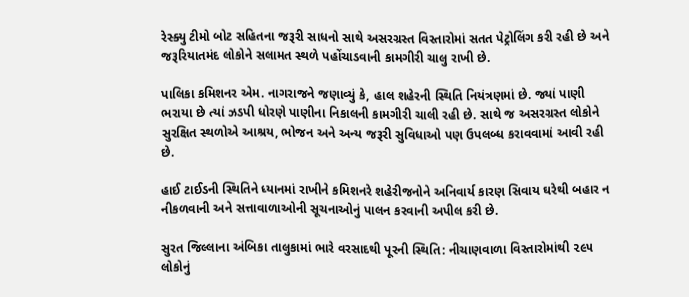રેસ્ક્યુ ટીમો બોટ સહિતના જરૂરી સાધનો સાથે અસરગ્રસ્ત વિસ્તારોમાં સતત પેટ્રોલિંગ કરી રહી છે અને જરૂરિયાતમંદ લોકોને સલામત સ્થળે પહોંચાડવાની કામગીરી ચાલુ રાખી છે.

પાલિકા કમિશનર એમ. નાગરાજને જણાવ્યું કે, હાલ શહેરની સ્થિતિ નિયંત્રણમાં છે. જ્યાં પાણી ભરાયા છે ત્યાં ઝડપી ધોરણે પાણીના નિકાલની કામગીરી ચાલી રહી છે. સાથે જ અસરગ્રસ્ત લોકોને સુરક્ષિત સ્થળોએ આશ્રય, ભોજન અને અન્ય જરૂરી સુવિધાઓ પણ ઉપલબ્ધ કરાવવામાં આવી રહી છે.

હાઈ ટાઈડની સ્થિતિને ધ્યાનમાં રાખીને કમિશનરે શહેરીજનોને અનિવાર્ય કારણ સિવાય ઘરેથી બહાર ન નીકળવાની અને સત્તાવાળાઓની સૂચનાઓનું પાલન કરવાની અપીલ કરી છે.

સુરત જિલ્લાના અંબિકા તાલુકામાં ભારે વરસાદથી પૂરની સ્થિતિ: નીચાણવાળા વિસ્તારોમાંથી ૨૯૫ લોકોનું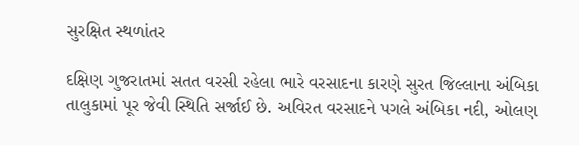સુરક્ષિત સ્થળાંતર

દક્ષિણ ગુજરાતમાં સતત વરસી રહેલા ભારે વરસાદના કારણે સુરત જિલ્લાના અંબિકા તાલુકામાં પૂર જેવી સ્થિતિ સર્જાઈ છે. અવિરત વરસાદને પગલે અંબિકા નદી, ઓલણ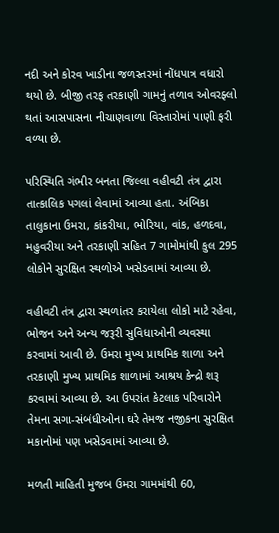નદી અને કોરવ ખાડીના જળસ્તરમાં નોંધપાત્ર વધારો થયો છે. બીજી તરફ તરકાણી ગામનું તળાવ ઓવરફ્લો થતાં આસપાસના નીચાણવાળા વિસ્તારોમાં પાણી ફરી વળ્યા છે.

પરિસ્થિતિ ગંભીર બનતા જિલ્લા વહીવટી તંત્ર દ્વારા તાત્કાલિક પગલાં લેવામાં આવ્યા હતા. અંબિકા તાલુકાના ઉમરા, કાંકરીયા, ભોરિયા, વાંક, હળદવા, મહુવરીયા અને તરકાણી સહિત 7 ગામોમાંથી કુલ 295 લોકોને સુરક્ષિત સ્થળોએ ખસેડવામાં આવ્યા છે.

વહીવટી તંત્ર દ્વારા સ્થળાંતર કરાયેલા લોકો માટે રહેવા, ભોજન અને અન્ય જરૂરી સુવિધાઓની વ્યવસ્થા કરવામાં આવી છે. ઉમરા મુખ્ય પ્રાથમિક શાળા અને તરકાણી મુખ્ય પ્રાથમિક શાળામાં આશ્રય કેન્દ્રો શરૂ કરવામાં આવ્યા છે. આ ઉપરાંત કેટલાક પરિવારોને તેમના સગા-સંબંધીઓના ઘરે તેમજ નજીકના સુરક્ષિત મકાનોમાં પણ ખસેડવામાં આવ્યા છે.

મળતી માહિતી મુજબ ઉમરા ગામમાંથી 60,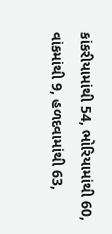કાંકરીયામાંથી 54, ભોરિયામાંથી 60, વાંકમાંથી 9, હળદવામાંથી 63,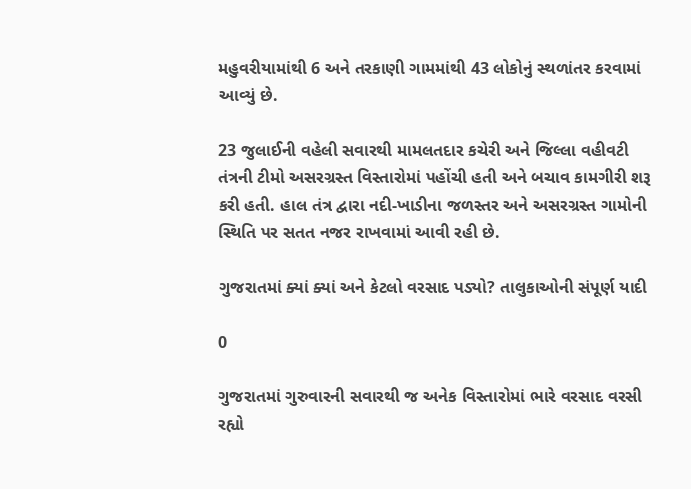મહુવરીયામાંથી 6 અને તરકાણી ગામમાંથી 43 લોકોનું સ્થળાંતર કરવામાં આવ્યું છે.

23 જુલાઈની વહેલી સવારથી મામલતદાર કચેરી અને જિલ્લા વહીવટી તંત્રની ટીમો અસરગ્રસ્ત વિસ્તારોમાં પહોંચી હતી અને બચાવ કામગીરી શરૂ કરી હતી. હાલ તંત્ર દ્વારા નદી-ખાડીના જળસ્તર અને અસરગ્રસ્ત ગામોની સ્થિતિ પર સતત નજર રાખવામાં આવી રહી છે.

ગુજરાતમાં ક્યાં ક્યાં અને કેટલો વરસાદ પડ્યો? તાલુકાઓની સંપૂર્ણ યાદી

0

ગુજરાતમાં ગુરુવારની સવારથી જ અનેક વિસ્તારોમાં ભારે વરસાદ વરસી રહ્યો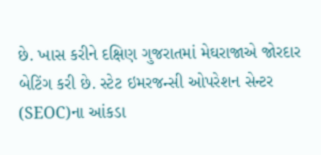છે. ખાસ કરીને દક્ષિણ ગુજરાતમાં મેઘરાજાએ જોરદાર બેટિંગ કરી છે. સ્ટેટ ઇમરજન્સી ઓપરેશન સેન્ટર (SEOC)ના આંકડા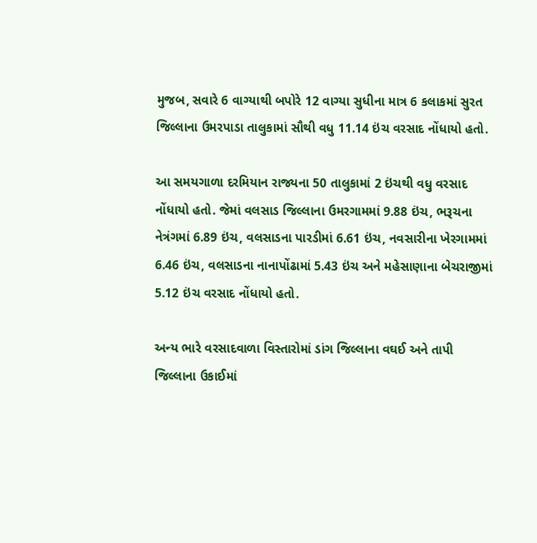મુજબ, સવારે 6 વાગ્યાથી બપોરે 12 વાગ્યા સુધીના માત્ર 6 કલાકમાં સુરત જિલ્લાના ઉમરપાડા તાલુકામાં સૌથી વધુ 11.14 ઇંચ વરસાદ નોંધાયો હતો.

આ સમયગાળા દરમિયાન રાજ્યના 50 તાલુકામાં 2 ઇંચથી વધુ વરસાદ નોંધાયો હતો. જેમાં વલસાડ જિલ્લાના ઉમરગામમાં 9.88 ઇંચ, ભરૂચના નેત્રંગમાં 6.89 ઇંચ, વલસાડના પારડીમાં 6.61 ઇંચ, નવસારીના ખેરગામમાં 6.46 ઇંચ, વલસાડના નાનાપોંઢામાં 5.43 ઇંચ અને મહેસાણાના બેચરાજીમાં 5.12 ઇંચ વરસાદ નોંધાયો હતો.

અન્ય ભારે વરસાદવાળા વિસ્તારોમાં ડાંગ જિલ્લાના વઘઈ અને તાપી જિલ્લાના ઉકાઈમાં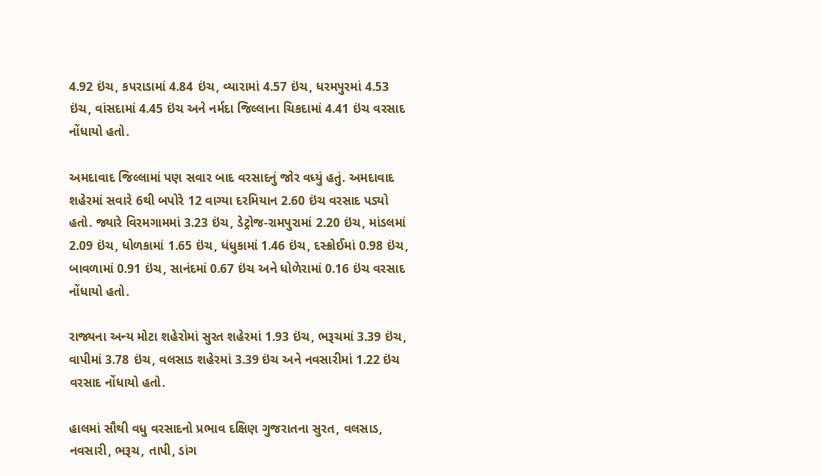4.92 ઇંચ, કપરાડામાં 4.84 ઇંચ, વ્યારામાં 4.57 ઇંચ, ધરમપુરમાં 4.53 ઇંચ, વાંસદામાં 4.45 ઇંચ અને નર્મદા જિલ્લાના ચિકદામાં 4.41 ઇંચ વરસાદ નોંધાયો હતો.

અમદાવાદ જિલ્લામાં પણ સવાર બાદ વરસાદનું જોર વધ્યું હતું. અમદાવાદ શહેરમાં સવારે 6થી બપોરે 12 વાગ્યા દરમિયાન 2.60 ઇંચ વરસાદ પડ્યો હતો. જ્યારે વિરમગામમાં 3.23 ઇંચ, ડેટ્રોજ-રામપુરામાં 2.20 ઇંચ, માંડલમાં 2.09 ઇંચ, ધોળકામાં 1.65 ઇંચ, ધંધુકામાં 1.46 ઇંચ, દસ્ક્રોઈમાં 0.98 ઇંચ, બાવળામાં 0.91 ઇંચ, સાનંદમાં 0.67 ઇંચ અને ધોળેરામાં 0.16 ઇંચ વરસાદ નોંધાયો હતો.

રાજ્યના અન્ય મોટા શહેરોમાં સુરત શહેરમાં 1.93 ઇંચ, ભરૂચમાં 3.39 ઇંચ, વાપીમાં 3.78 ઇંચ, વલસાડ શહેરમાં 3.39 ઇંચ અને નવસારીમાં 1.22 ઇંચ વરસાદ નોંધાયો હતો.

હાલમાં સૌથી વધુ વરસાદનો પ્રભાવ દક્ષિણ ગુજરાતના સુરત, વલસાડ, નવસારી, ભરૂચ, તાપી, ડાંગ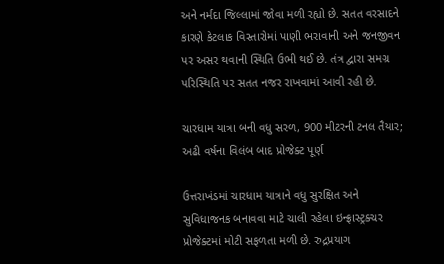અને નર્મદા જિલ્લામાં જોવા મળી રહ્યો છે. સતત વરસાદને કારણે કેટલાક વિસ્તારોમાં પાણી ભરાવાની અને જનજીવન પર અસર થવાની સ્થિતિ ઉભી થઈ છે. તંત્ર દ્વારા સમગ્ર પરિસ્થિતિ પર સતત નજર રાખવામાં આવી રહી છે.

ચારધામ યાત્રા બની વધુ સરળ, 900 મીટરની ટનલ તૈયાર; અઢી વર્ષના વિલંબ બાદ પ્રોજેક્ટ પૂર્ણ

ઉત્તરાખંડમાં ચારધામ યાત્રાને વધુ સુરક્ષિત અને સુવિધાજનક બનાવવા માટે ચાલી રહેલા ઇન્ફ્રાસ્ટ્રક્ચર પ્રોજેક્ટમાં મોટી સફળતા મળી છે. રુદ્રપ્રયાગ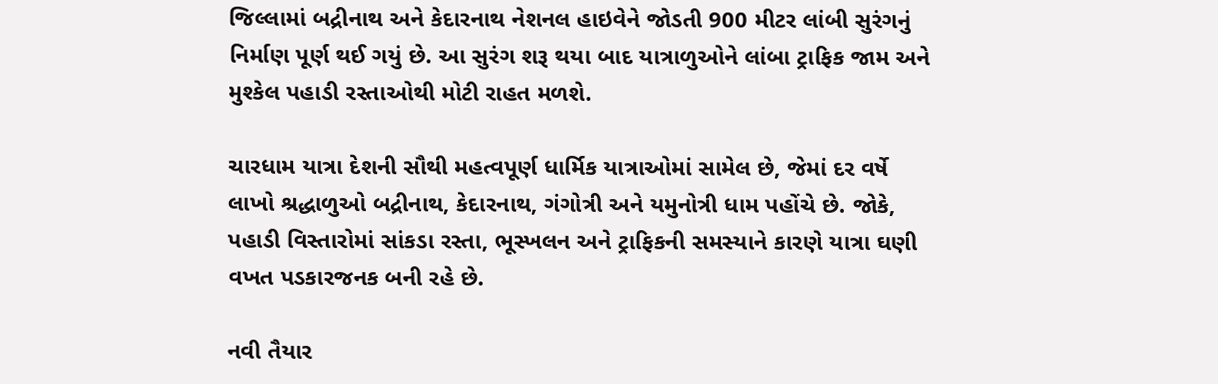જિલ્લામાં બદ્રીનાથ અને કેદારનાથ નેશનલ હાઇવેને જોડતી 900 મીટર લાંબી સુરંગનું નિર્માણ પૂર્ણ થઈ ગયું છે. આ સુરંગ શરૂ થયા બાદ યાત્રાળુઓને લાંબા ટ્રાફિક જામ અને મુશ્કેલ પહાડી રસ્તાઓથી મોટી રાહત મળશે.

ચારધામ યાત્રા દેશની સૌથી મહત્વપૂર્ણ ધાર્મિક યાત્રાઓમાં સામેલ છે, જેમાં દર વર્ષે લાખો શ્રદ્ધાળુઓ બદ્રીનાથ, કેદારનાથ, ગંગોત્રી અને યમુનોત્રી ધામ પહોંચે છે. જોકે, પહાડી વિસ્તારોમાં સાંકડા રસ્તા, ભૂસ્ખલન અને ટ્રાફિકની સમસ્યાને કારણે યાત્રા ઘણી વખત પડકારજનક બની રહે છે.

નવી તૈયાર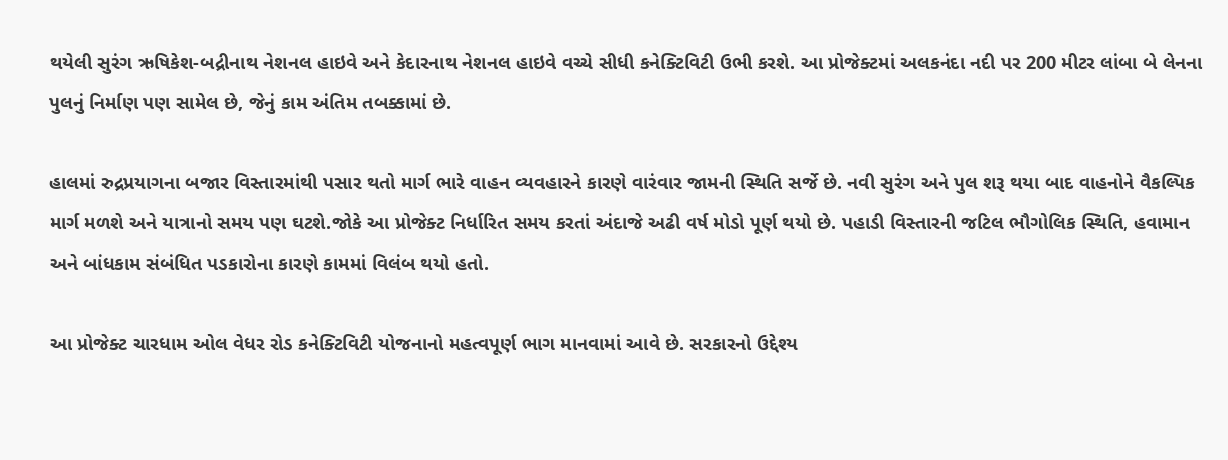થયેલી સુરંગ ઋષિકેશ-બદ્રીનાથ નેશનલ હાઇવે અને કેદારનાથ નેશનલ હાઇવે વચ્ચે સીધી કનેક્ટિવિટી ઉભી કરશે. આ પ્રોજેક્ટમાં અલકનંદા નદી પર 200 મીટર લાંબા બે લેનના પુલનું નિર્માણ પણ સામેલ છે, જેનું કામ અંતિમ તબક્કામાં છે.

હાલમાં રુદ્રપ્રયાગના બજાર વિસ્તારમાંથી પસાર થતો માર્ગ ભારે વાહન વ્યવહારને કારણે વારંવાર જામની સ્થિતિ સર્જે છે. નવી સુરંગ અને પુલ શરૂ થયા બાદ વાહનોને વૈકલ્પિક માર્ગ મળશે અને યાત્રાનો સમય પણ ઘટશે.જોકે આ પ્રોજેક્ટ નિર્ધારિત સમય કરતાં અંદાજે અઢી વર્ષ મોડો પૂર્ણ થયો છે. પહાડી વિસ્તારની જટિલ ભૌગોલિક સ્થિતિ, હવામાન અને બાંધકામ સંબંધિત પડકારોના કારણે કામમાં વિલંબ થયો હતો.

આ પ્રોજેક્ટ ચારધામ ઓલ વેધર રોડ કનેક્ટિવિટી યોજનાનો મહત્વપૂર્ણ ભાગ માનવામાં આવે છે. સરકારનો ઉદ્દેશ્ય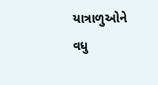યાત્રાળુઓને વધુ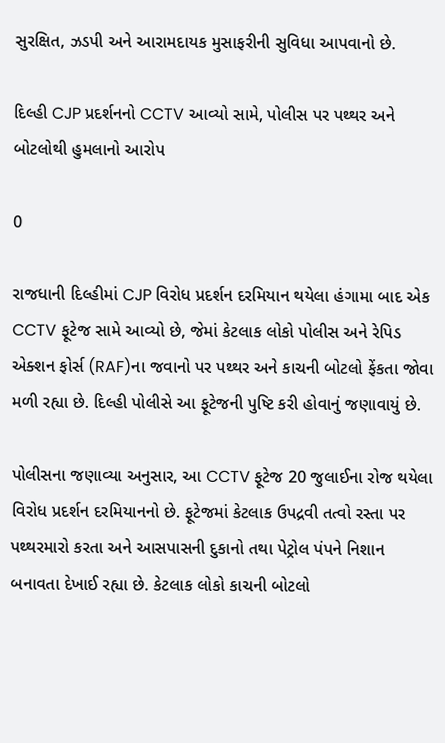સુરક્ષિત, ઝડપી અને આરામદાયક મુસાફરીની સુવિધા આપવાનો છે.

દિલ્હી CJP પ્રદર્શનનો CCTV આવ્યો સામે, પોલીસ પર પથ્થર અને બોટલોથી હુમલાનો આરોપ

0

રાજધાની દિલ્હીમાં CJP વિરોધ પ્રદર્શન દરમિયાન થયેલા હંગામા બાદ એક CCTV ફૂટેજ સામે આવ્યો છે, જેમાં કેટલાક લોકો પોલીસ અને રેપિડ એક્શન ફોર્સ (RAF)ના જવાનો પર પથ્થર અને કાચની બોટલો ફેંકતા જોવા મળી રહ્યા છે. દિલ્હી પોલીસે આ ફૂટેજની પુષ્ટિ કરી હોવાનું જણાવાયું છે.

પોલીસના જણાવ્યા અનુસાર, આ CCTV ફૂટેજ 20 જુલાઈના રોજ થયેલા વિરોધ પ્રદર્શન દરમિયાનનો છે. ફૂટેજમાં કેટલાક ઉપદ્રવી તત્વો રસ્તા પર પથ્થરમારો કરતા અને આસપાસની દુકાનો તથા પેટ્રોલ પંપને નિશાન બનાવતા દેખાઈ રહ્યા છે. કેટલાક લોકો કાચની બોટલો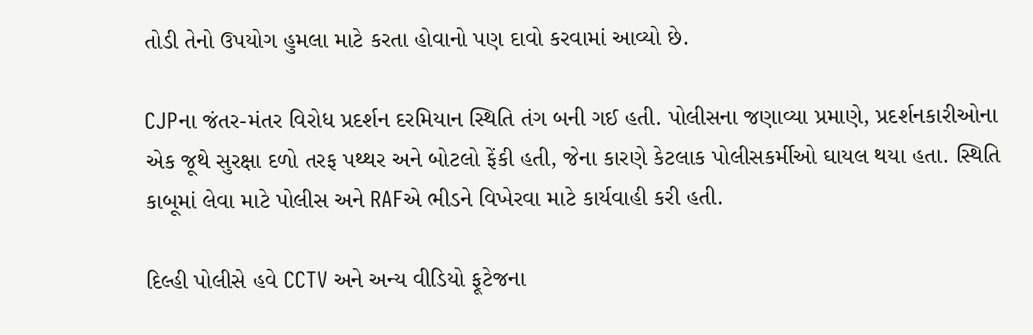તોડી તેનો ઉપયોગ હુમલા માટે કરતા હોવાનો પણ દાવો કરવામાં આવ્યો છે.

CJPના જંતર-મંતર વિરોધ પ્રદર્શન દરમિયાન સ્થિતિ તંગ બની ગઈ હતી. પોલીસના જણાવ્યા પ્રમાણે, પ્રદર્શનકારીઓના એક જૂથે સુરક્ષા દળો તરફ પથ્થર અને બોટલો ફેંકી હતી, જેના કારણે કેટલાક પોલીસકર્મીઓ ઘાયલ થયા હતા. સ્થિતિ કાબૂમાં લેવા માટે પોલીસ અને RAFએ ભીડને વિખેરવા માટે કાર્યવાહી કરી હતી.

દિલ્હી પોલીસે હવે CCTV અને અન્ય વીડિયો ફૂટેજના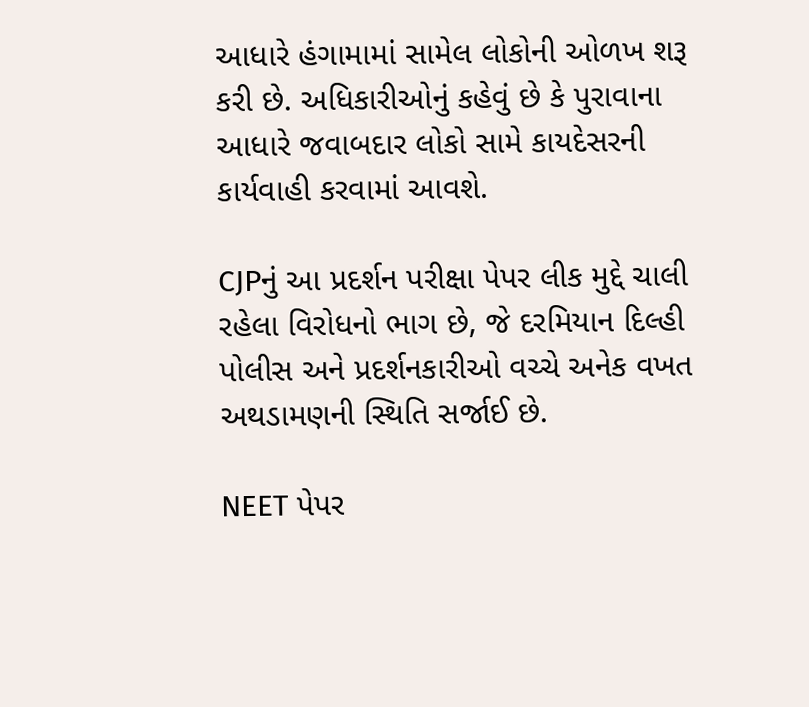આધારે હંગામામાં સામેલ લોકોની ઓળખ શરૂ કરી છે. અધિકારીઓનું કહેવું છે કે પુરાવાના આધારે જવાબદાર લોકો સામે કાયદેસરની કાર્યવાહી કરવામાં આવશે.

CJPનું આ પ્રદર્શન પરીક્ષા પેપર લીક મુદ્દે ચાલી રહેલા વિરોધનો ભાગ છે, જે દરમિયાન દિલ્હી પોલીસ અને પ્રદર્શનકારીઓ વચ્ચે અનેક વખત અથડામણની સ્થિતિ સર્જાઈ છે.

NEET પેપર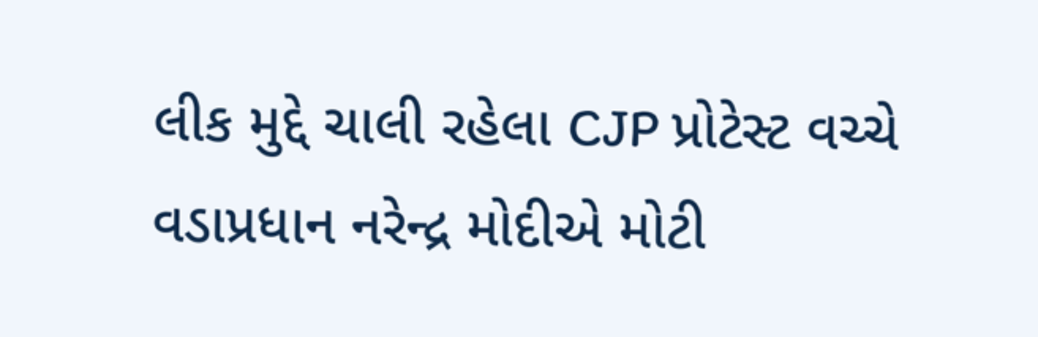લીક મુદ્દે ચાલી રહેલા CJP પ્રોટેસ્ટ વચ્ચે વડાપ્રધાન નરેન્દ્ર મોદીએ મોટી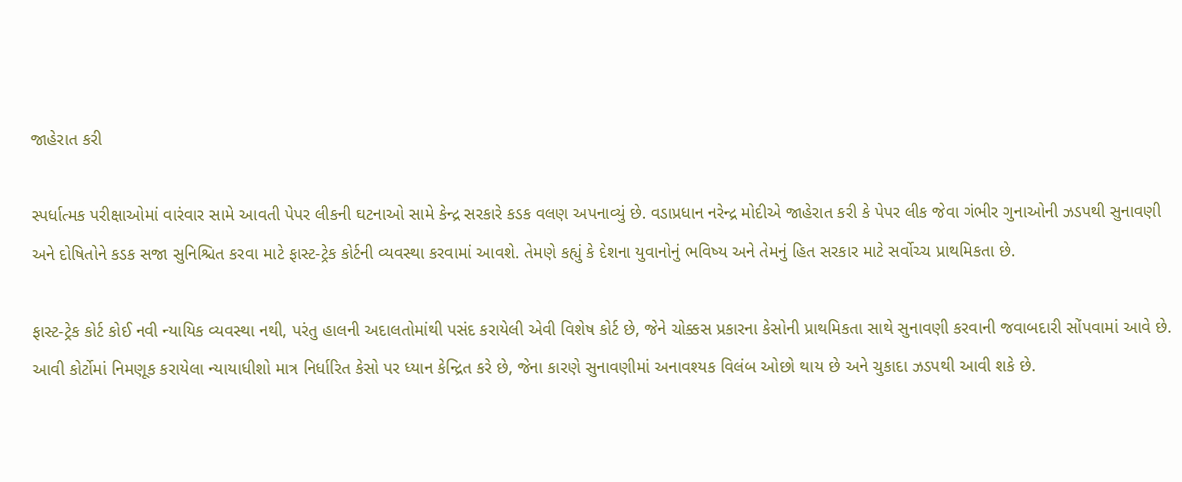જાહેરાત કરી

સ્પર્ધાત્મક પરીક્ષાઓમાં વારંવાર સામે આવતી પેપર લીકની ઘટનાઓ સામે કેન્દ્ર સરકારે કડક વલણ અપનાવ્યું છે. વડાપ્રધાન નરેન્દ્ર મોદીએ જાહેરાત કરી કે પેપર લીક જેવા ગંભીર ગુનાઓની ઝડપથી સુનાવણી અને દોષિતોને કડક સજા સુનિશ્ચિત કરવા માટે ફાસ્ટ-ટ્રેક કોર્ટની વ્યવસ્થા કરવામાં આવશે. તેમણે કહ્યું કે દેશના યુવાનોનું ભવિષ્ય અને તેમનું હિત સરકાર માટે સર્વોચ્ચ પ્રાથમિકતા છે.

ફાસ્ટ-ટ્રેક કોર્ટ કોઈ નવી ન્યાયિક વ્યવસ્થા નથી, પરંતુ હાલની અદાલતોમાંથી પસંદ કરાયેલી એવી વિશેષ કોર્ટ છે, જેને ચોક્કસ પ્રકારના કેસોની પ્રાથમિકતા સાથે સુનાવણી કરવાની જવાબદારી સોંપવામાં આવે છે. આવી કોર્ટોમાં નિમણૂક કરાયેલા ન્યાયાધીશો માત્ર નિર્ધારિત કેસો પર ધ્યાન કેન્દ્રિત કરે છે, જેના કારણે સુનાવણીમાં અનાવશ્યક વિલંબ ઓછો થાય છે અને ચુકાદા ઝડપથી આવી શકે છે.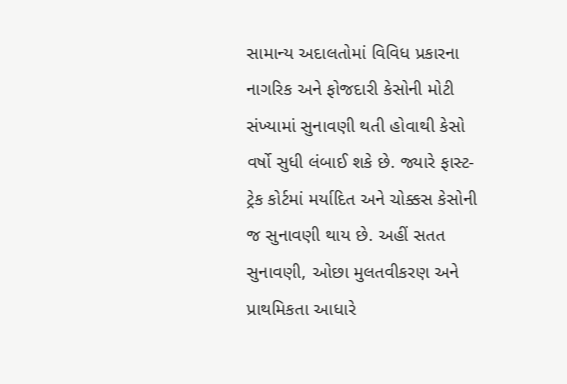સામાન્ય અદાલતોમાં વિવિધ પ્રકારના નાગરિક અને ફોજદારી કેસોની મોટી સંખ્યામાં સુનાવણી થતી હોવાથી કેસો વર્ષો સુધી લંબાઈ શકે છે. જ્યારે ફાસ્ટ-ટ્રેક કોર્ટમાં મર્યાદિત અને ચોક્કસ કેસોની જ સુનાવણી થાય છે. અહીં સતત સુનાવણી, ઓછા મુલતવીકરણ અને પ્રાથમિકતા આધારે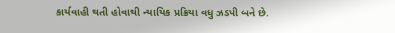કાર્યવાહી થતી હોવાથી ન્યાયિક પ્રક્રિયા વધુ ઝડપી બને છે.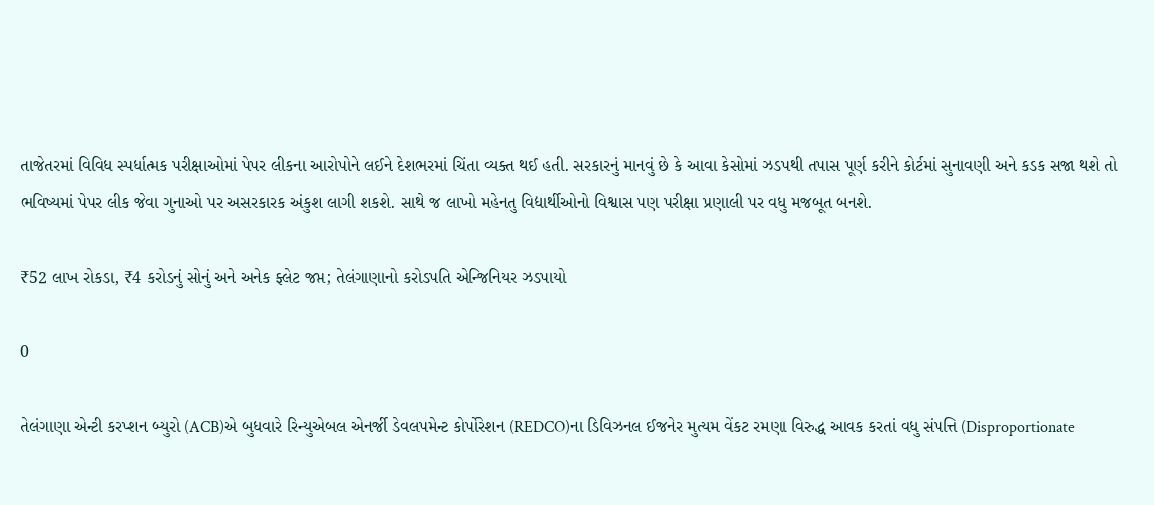તાજેતરમાં વિવિધ સ્પર્ધાત્મક પરીક્ષાઓમાં પેપર લીકના આરોપોને લઈને દેશભરમાં ચિંતા વ્યક્ત થઈ હતી. સરકારનું માનવું છે કે આવા કેસોમાં ઝડપથી તપાસ પૂર્ણ કરીને કોર્ટમાં સુનાવણી અને કડક સજા થશે તો ભવિષ્યમાં પેપર લીક જેવા ગુનાઓ પર અસરકારક અંકુશ લાગી શકશે. સાથે જ લાખો મહેનતુ વિદ્યાર્થીઓનો વિશ્વાસ પણ પરીક્ષા પ્રણાલી પર વધુ મજબૂત બનશે.

₹52 લાખ રોકડા, ₹4 કરોડનું સોનું અને અનેક ફ્લેટ જપ્ત; તેલંગાણાનો કરોડપતિ એન્જિનિયર ઝડપાયો

0

તેલંગાણા એન્ટી કરપ્શન બ્યુરો (ACB)એ બુધવારે રિન્યુએબલ એનર્જી ડેવલપમેન્ટ કોર્પોરેશન (REDCO)ના ડિવિઝનલ ઈજનેર મુત્યમ વેંકટ રમણા વિરુદ્ધ આવક કરતાં વધુ સંપત્તિ (Disproportionate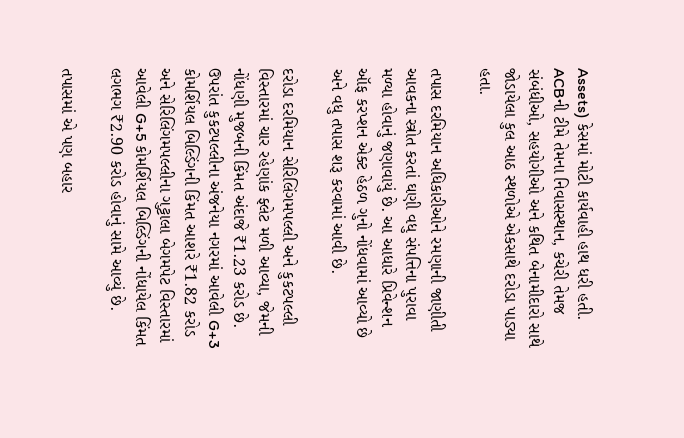Assets) કેસમાં મોટી કાર્યવાહી હાથ ધરી હતી. ACBની ટીમે તેમના નિવાસસ્થાન, કચેરી તેમજ સંબંધીઓ, સહયોગીઓ અને કથિત બેનામીદારો સાથે જોડાયેલા કુલ આઠ સ્થળોએ એકસાથે દરોડા પાડ્યા હતા.

તપાસ દરમિયાન અધિકારીઓને રમણાની જાણીતી આવકના સ્ત્રોત કરતાં ઘણી વધુ સંપત્તિના પુરાવા મળ્યા હોવાનું જણાવાયું છે. આ આધારે પ્રિવેન્શન ઑફ કરપ્શન એક્ટ હેઠળ ગુનો નોંધવામાં આવ્યો છે અને વધુ તપાસ શરૂ કરવામાં આવી છે.

દરોડા દરમિયાન સેરિલિંગમપલ્લી અને કુકટપલ્લી વિસ્તારમાં ચાર રહેણાંક ફ્લેટ મળી આવ્યા, જેમની નોંધણી મુજબની કિંમત અંદાજે ₹1.23 કરોડ છે. ઉપરાંત કુકટપલ્લીના અંજનેયા નગરમાં આવેલી G+3 કોમર્શિયલ બિલ્ડિંગની કિંમત આશરે ₹1.82 કરોડ અને સેરિલિંગમપલ્લીના ગુટ્ટાલા બેગમપેટ વિસ્તારમાં આવેલી G+5 કોમર્શિયલ બિલ્ડિંગની નોંધાયેલ કિંમત લગભગ ₹2.90 કરોડ હોવાનું સામે આવ્યું છે.

તપાસમાં એ પણ બહાર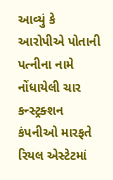આવ્યું કે આરોપીએ પોતાની પત્નીના નામે નોંધાયેલી ચાર કન્સ્ટ્રક્શન કંપનીઓ મારફતે રિયલ એસ્ટેટમાં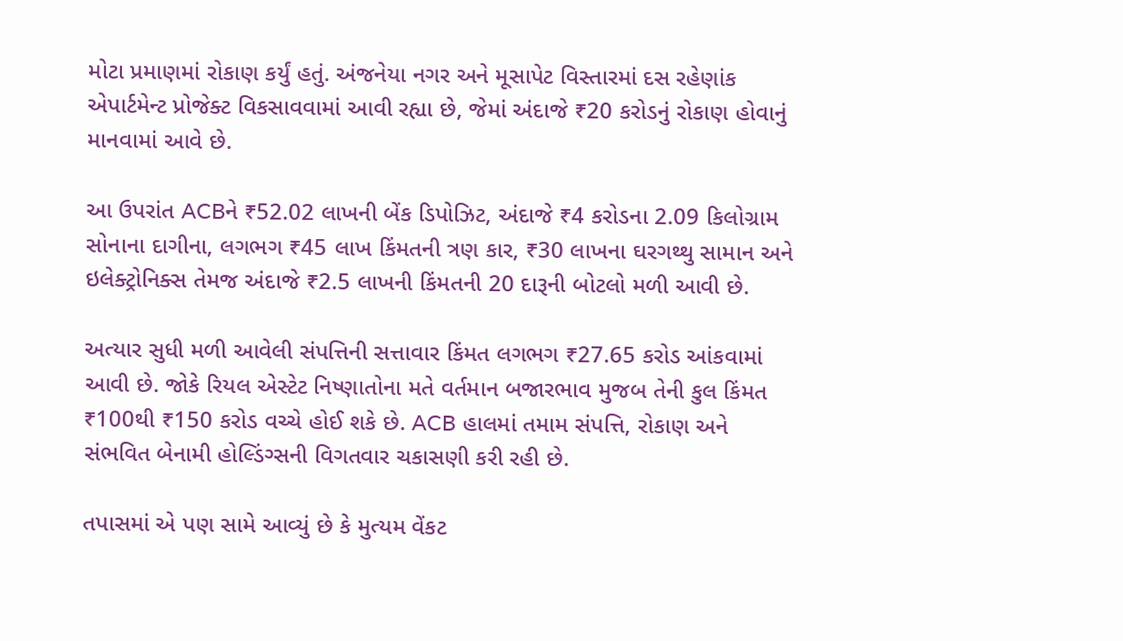મોટા પ્રમાણમાં રોકાણ કર્યું હતું. અંજનેયા નગર અને મૂસાપેટ વિસ્તારમાં દસ રહેણાંક એપાર્ટમેન્ટ પ્રોજેક્ટ વિકસાવવામાં આવી રહ્યા છે, જેમાં અંદાજે ₹20 કરોડનું રોકાણ હોવાનું માનવામાં આવે છે.

આ ઉપરાંત ACBને ₹52.02 લાખની બેંક ડિપોઝિટ, અંદાજે ₹4 કરોડના 2.09 કિલોગ્રામ સોનાના દાગીના, લગભગ ₹45 લાખ કિંમતની ત્રણ કાર, ₹30 લાખના ઘરગથ્થુ સામાન અને ઇલેક્ટ્રોનિક્સ તેમજ અંદાજે ₹2.5 લાખની કિંમતની 20 દારૂની બોટલો મળી આવી છે.

અત્યાર સુધી મળી આવેલી સંપત્તિની સત્તાવાર કિંમત લગભગ ₹27.65 કરોડ આંકવામાં આવી છે. જોકે રિયલ એસ્ટેટ નિષ્ણાતોના મતે વર્તમાન બજારભાવ મુજબ તેની કુલ કિંમત ₹100થી ₹150 કરોડ વચ્ચે હોઈ શકે છે. ACB હાલમાં તમામ સંપત્તિ, રોકાણ અને સંભવિત બેનામી હોલ્ડિંગ્સની વિગતવાર ચકાસણી કરી રહી છે.

તપાસમાં એ પણ સામે આવ્યું છે કે મુત્યમ વેંકટ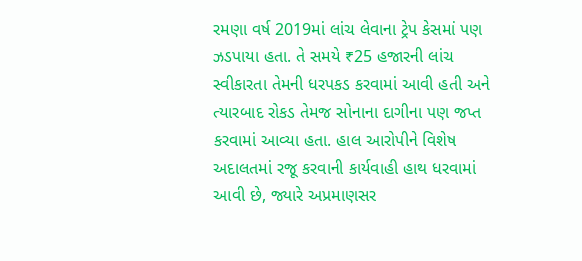રમણા વર્ષ 2019માં લાંચ લેવાના ટ્રેપ કેસમાં પણ ઝડપાયા હતા. તે સમયે ₹25 હજારની લાંચ સ્વીકારતા તેમની ધરપકડ કરવામાં આવી હતી અને ત્યારબાદ રોકડ તેમજ સોનાના દાગીના પણ જપ્ત કરવામાં આવ્યા હતા. હાલ આરોપીને વિશેષ અદાલતમાં રજૂ કરવાની કાર્યવાહી હાથ ધરવામાં આવી છે, જ્યારે અપ્રમાણસર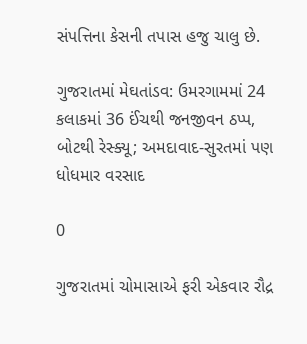સંપત્તિના કેસની તપાસ હજુ ચાલુ છે.

ગુજરાતમાં મેઘતાંડવ: ઉમરગામમાં 24 કલાકમાં 36 ઈંચથી જનજીવન ઠપ્પ, બોટથી રેસ્ક્યૂ; અમદાવાદ-સુરતમાં પણ ધોધમાર વરસાદ

0

ગુજરાતમાં ચોમાસાએ ફરી એકવાર રૌદ્ર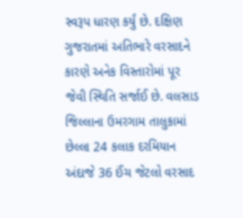સ્વરૂપ ધારણ કર્યું છે. દક્ષિણ ગુજરાતમાં અતિભારે વરસાદને કારણે અનેક વિસ્તારોમાં પૂર જેવી સ્થિતિ સર્જાઈ છે. વલસાડ જિલ્લાના ઉમરગામ તાલુકામાં છેલ્લા 24 કલાક દરમિયાન અંદાજે 36 ઈંચ જેટલો વરસાદ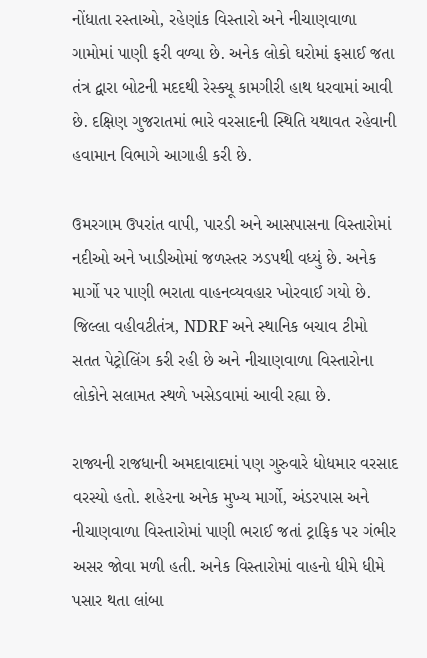નોંધાતા રસ્તાઓ, રહેણાંક વિસ્તારો અને નીચાણવાળા ગામોમાં પાણી ફરી વળ્યા છે. અનેક લોકો ઘરોમાં ફસાઈ જતા તંત્ર દ્વારા બોટની મદદથી રેસ્ક્યૂ કામગીરી હાથ ધરવામાં આવી છે. દક્ષિણ ગુજરાતમાં ભારે વરસાદની સ્થિતિ યથાવત રહેવાની હવામાન વિભાગે આગાહી કરી છે.

ઉમરગામ ઉપરાંત વાપી, પારડી અને આસપાસના વિસ્તારોમાં નદીઓ અને ખાડીઓમાં જળસ્તર ઝડપથી વધ્યું છે. અનેક માર્ગો પર પાણી ભરાતા વાહનવ્યવહાર ખોરવાઈ ગયો છે. જિલ્લા વહીવટીતંત્ર, NDRF અને સ્થાનિક બચાવ ટીમો સતત પેટ્રોલિંગ કરી રહી છે અને નીચાણવાળા વિસ્તારોના લોકોને સલામત સ્થળે ખસેડવામાં આવી રહ્યા છે.

રાજ્યની રાજધાની અમદાવાદમાં પણ ગુરુવારે ધોધમાર વરસાદ વરસ્યો હતો. શહેરના અનેક મુખ્ય માર્ગો, અંડરપાસ અને નીચાણવાળા વિસ્તારોમાં પાણી ભરાઈ જતાં ટ્રાફિક પર ગંભીર અસર જોવા મળી હતી. અનેક વિસ્તારોમાં વાહનો ધીમે ધીમે પસાર થતા લાંબા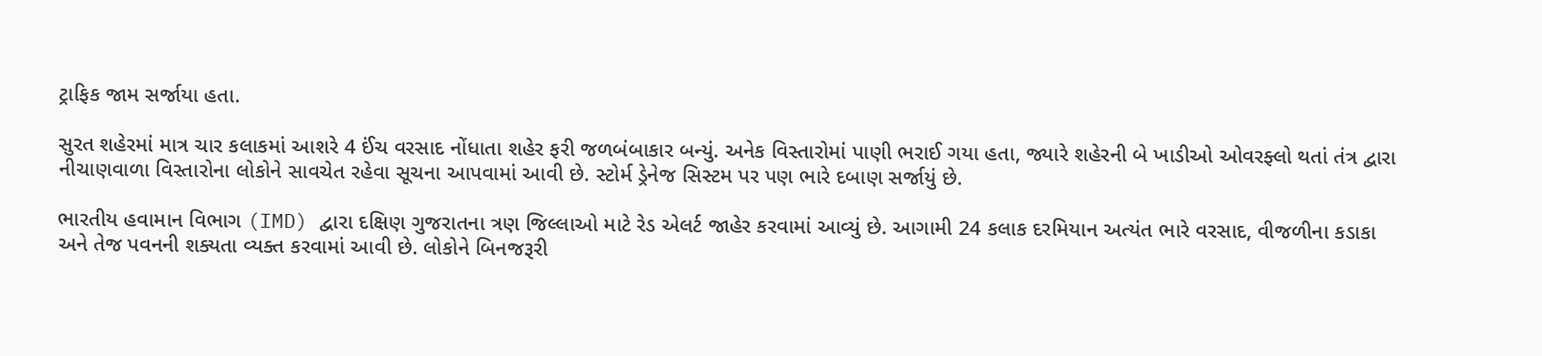ટ્રાફિક જામ સર્જાયા હતા.

સુરત શહેરમાં માત્ર ચાર કલાકમાં આશરે 4 ઈંચ વરસાદ નોંધાતા શહેર ફરી જળબંબાકાર બન્યું. અનેક વિસ્તારોમાં પાણી ભરાઈ ગયા હતા, જ્યારે શહેરની બે ખાડીઓ ઓવરફ્લો થતાં તંત્ર દ્વારા નીચાણવાળા વિસ્તારોના લોકોને સાવચેત રહેવા સૂચના આપવામાં આવી છે. સ્ટોર્મ ડ્રેનેજ સિસ્ટમ પર પણ ભારે દબાણ સર્જાયું છે.

ભારતીય હવામાન વિભાગ (IMD) દ્વારા દક્ષિણ ગુજરાતના ત્રણ જિલ્લાઓ માટે રેડ એલર્ટ જાહેર કરવામાં આવ્યું છે. આગામી 24 કલાક દરમિયાન અત્યંત ભારે વરસાદ, વીજળીના કડાકા અને તેજ પવનની શક્યતા વ્યક્ત કરવામાં આવી છે. લોકોને બિનજરૂરી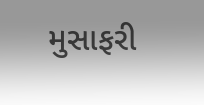મુસાફરી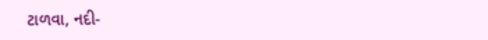ટાળવા, નદી-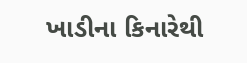ખાડીના કિનારેથી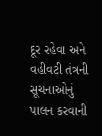દૂર રહેવા અને વહીવટી તંત્રની સૂચનાઓનું પાલન કરવાની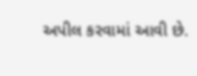અપીલ કરવામાં આવી છે.